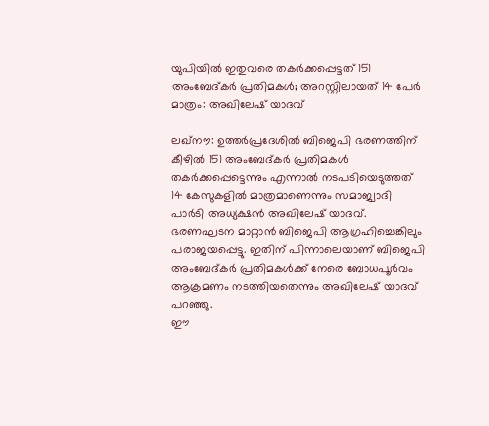യുപിയിൽ ഇതുവരെ തകർക്കപ്പെട്ടത് 151 അംബേദ്കർ പ്രതിമകൾ; അറസ്റ്റിലായത് 14 പേർ മാത്രം: അഖിലേഷ് യാദവ്

ലഖ്നൗ: ഉത്തർപ്രദേശിൽ ബിജെപി ഭരണത്തിന് കീഴിൽ 151 അംബേദ്കർ പ്രതിമകൾ തകർക്കപ്പെട്ടെന്നും എന്നാൽ നടപടിയെടുത്തത് 14 കേസുകളിൽ മാത്രമാണെന്നും സമാജ്വാദി പാർടി അധ്യക്ഷൻ അഖിലേഷ് യാദവ്. ഭരണഘടന മാറ്റാൻ ബിജെപി ആഗ്രഹിച്ചെങ്കിലും പരാജയപ്പെട്ടു. ഇതിന് പിന്നാലെയാണ് ബിജെപി അംബേദ്കർ പ്രതിമകൾക്ക് നേരെ ബോധപൂർവം ആക്രമണം നടത്തിയതെന്നും അഖിലേഷ് യാദവ് പറഞ്ഞു.
ഈ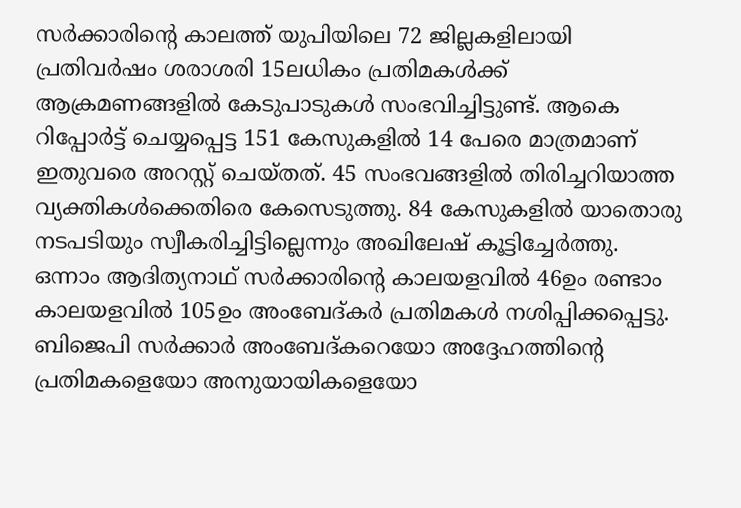സർക്കാരിന്റെ കാലത്ത് യുപിയിലെ 72 ജില്ലകളിലായി പ്രതിവർഷം ശരാശരി 15ലധികം പ്രതിമകൾക്ക് ആക്രമണങ്ങളിൽ കേടുപാടുകൾ സംഭവിച്ചിട്ടുണ്ട്. ആകെ റിപ്പോർട്ട് ചെയ്യപ്പെട്ട 151 കേസുകളിൽ 14 പേരെ മാത്രമാണ് ഇതുവരെ അറസ്റ്റ് ചെയ്തത്. 45 സംഭവങ്ങളിൽ തിരിച്ചറിയാത്ത വ്യക്തികൾക്കെതിരെ കേസെടുത്തു. 84 കേസുകളിൽ യാതൊരു നടപടിയും സ്വീകരിച്ചിട്ടില്ലെന്നും അഖിലേഷ് കൂട്ടിച്ചേർത്തു.
ഒന്നാം ആദിത്യനാഥ് സർക്കാരിന്റെ കാലയളവിൽ 46ഉം രണ്ടാം കാലയളവിൽ 105ഉം അംബേദ്കർ പ്രതിമകൾ നശിപ്പിക്കപ്പെട്ടു. ബിജെപി സർക്കാർ അംബേദ്കറെയോ അദ്ദേഹത്തിന്റെ പ്രതിമകളെയോ അനുയായികളെയോ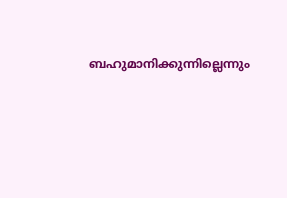ബഹുമാനിക്കുന്നില്ലെന്നും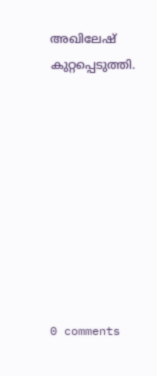അഖിലേഷ് കുറ്റപ്പെടുത്തി.









0 comments